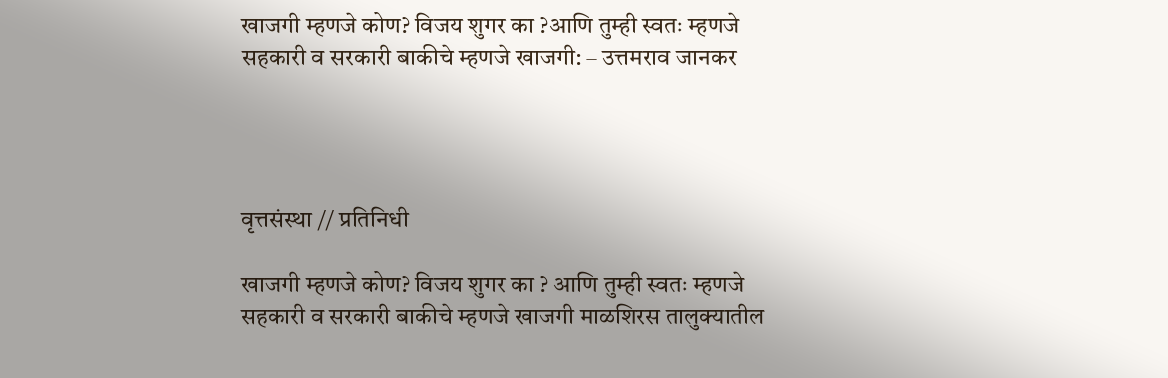खाजगी म्हणजे कोण? विजय शुगर का ?आणि तुम्ही स्वतः म्हणजे सहकारी व सरकारी बाकीचे म्हणजे खाजगी: – उत्तमराव जानकर




वृत्तसंस्था // प्रतिनिधी

खाजगी म्हणजे कोण? विजय शुगर का ? आणि तुम्ही स्वतः म्हणजे सहकारी व सरकारी बाकीचे म्हणजे खाजगी माळशिरस तालुक्यातील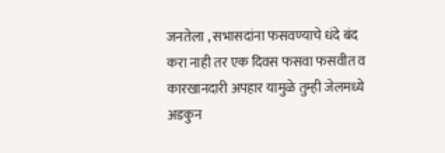जनतेला , सभासदांना फसवण्याचे धंदे बंद करा नाही तर एक दिवस फसवा फसवीत व कारखानदारी अपहार यामुळे तुम्ही जेलमध्ये  अडकुन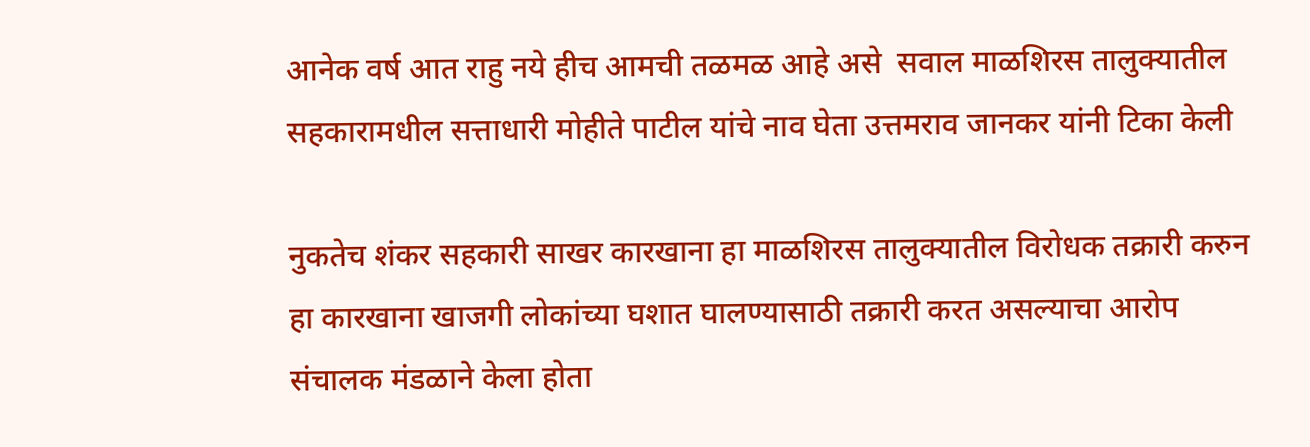आनेक वर्ष आत राहु नये हीच आमची तळमळ आहे असे  सवाल माळशिरस तालुक्यातील सहकारामधील सत्ताधारी मोहीते पाटील यांचे नाव घेता उत्तमराव जानकर यांनी टिका केली

नुकतेच शंकर सहकारी साखर कारखाना हा माळशिरस तालुक्यातील विरोधक तक्रारी करुन हा कारखाना खाजगी लोकांच्या घशात घालण्यासाठी तक्रारी करत असल्याचा आरोप संचालक मंडळाने केला होता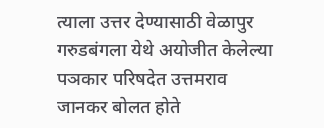त्याला उत्तर देण्यासाठी वेळापुर गरुडबंगला येथे अयोजीत केलेल्या पञकार परिषदेत उत्तमराव जानकर बोलत होते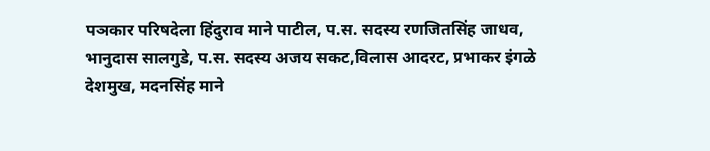पञकार परिषदेला हिंदुराव माने पाटील, प.स. सदस्य रणजितसिंह जाधव, भानुदास सालगुडे, प.स. सदस्य अजय सकट,विलास आदरट, प्रभाकर इंगळे देशमुख, मदनसिंह माने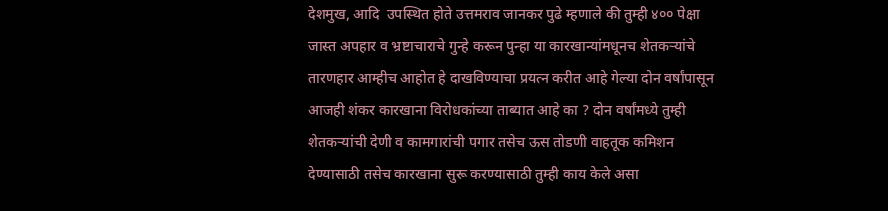देशमुख, आदि  उपस्थित होते उत्तमराव जानकर पुढे म्हणाले की तुम्ही ४०० पेक्षा जास्त अपहार व भ्रष्टाचाराचे गुन्हे करून पुन्हा या कारखान्यांमधूनच शेतकऱ्यांचे तारणहार आम्हीच आहोत हे दाखविण्याचा प्रयत्न करीत आहे गेल्या दोन वर्षांपासून आजही शंकर कारखाना विरोधकांच्या ताब्यात आहे का ? दोन वर्षांमध्ये तुम्ही शेतकऱ्यांची देणी व कामगारांची पगार तसेच ऊस तोडणी वाहतूक कमिशन देण्यासाठी तसेच कारखाना सुरू करण्यासाठी तुम्ही काय केले असा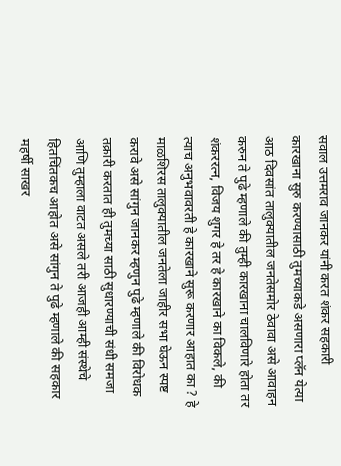सवाल उत्तमराव जानकर यांनी करत शंकर सहकारी कारखाना सुरु करण्यासाठी तुमच्याकडे असणारा प्लॅन येत्या आठ दिवसांत तालुक्यातील जनतेसमोर ठेवावा असे आवाहन करुन ते पुढे म्हणाले की तुम्ही कारखाना चालविणारे होता तर शंकररत्न, विजय शुगर हे तर हे कारखाने का विकले, की त्याच अनुभवावरती हे कारखाने सुरू करणार आहात का ? हे माळशिरस तालुक्यातील जनतेला जाहीर सभा घेऊन स्पष्ट करावे असे सांगुन जानकर म्हणुन पुढे म्हणाले की विरोधक तक्रारी करतात ही तुमच्या साठी सुधारण्याची संधी समजा आणि तुम्हाला वाटत असले तरी आजही आम्ही संस्थेचे हितचिंतकच आहोत असे सांगुन ते पुढे म्हणाले की सहकार महर्षी साखर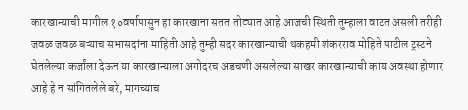कारखान्याची मागील १०वर्षापासुन हा कारखाना सतत तोट्यात आहे आजची स्थिती तुम्हाला वाटत असली तरीही जवळ जवळ बऱ्याच सभासदांना माहिती आहे तुम्ही सदर कारखान्याची थकहमी शंकरराव मोहिते पाटील ट्रस्टने घेतलेल्या कर्जांला देऊन या कारखान्याला अगोदरच अडचणी असलेल्या साखर कारखान्याची काय अवस्था होणार आहे हे न सांगितलेले बरे, मागच्याच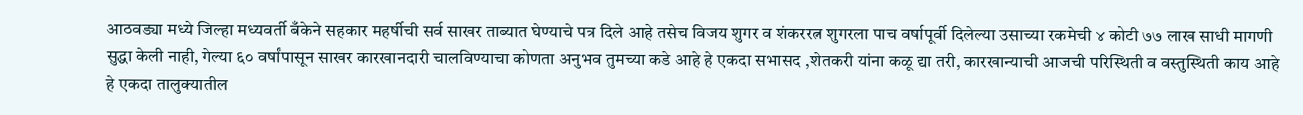आठवड्या मध्ये जिल्हा मध्यवर्ती बँकेने सहकार महर्षीची सर्व साखर ताब्यात घेण्याचे पत्र दिले आहे तसेच विजय शुगर व शंकररत्न शुगरला पाच वर्षापूर्वी दिलेल्या उसाच्या रकमेची ४ कोटी ७७ लाख साधी मागणी सुद्धा केली नाही, गेल्या ६० वर्षांपासून साखर कारखानदारी चालविण्याचा कोणता अनुभव तुमच्या कडे आहे हे एकदा सभासद ,शेतकरी यांना कळू द्या तरी, कारखान्याची आजची परिस्थिती व वस्तुस्थिती काय आहे हे एकदा तालुक्यातील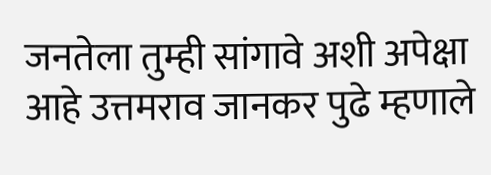जनतेला तुम्ही सांगावे अशी अपेक्षा आहे उत्तमराव जानकर पुढे म्हणाले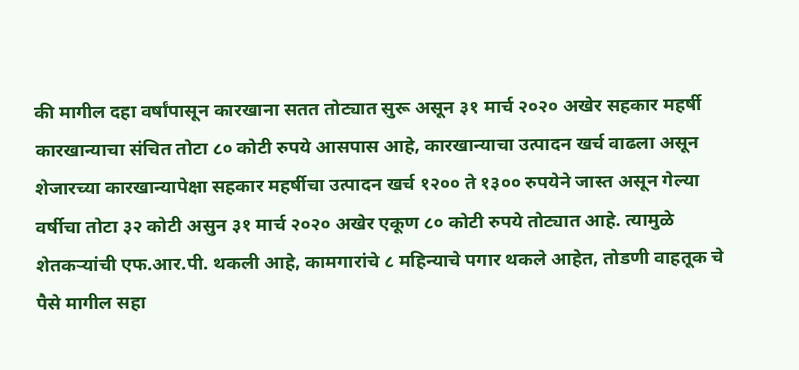की मागील दहा वर्षांपासून कारखाना सतत तोट्यात सुरू असून ३१ मार्च २०२० अखेर सहकार महर्षी कारखान्याचा संचित तोटा ८० कोटी रुपये आसपास आहे, कारखान्याचा उत्पादन खर्च वाढला असून शेजारच्या कारखान्यापेक्षा सहकार महर्षीचा उत्पादन खर्च १२०० ते १३०० रुपयेने जास्त असून गेल्या वर्षीचा तोटा ३२ कोटी असुन ३१ मार्च २०२० अखेर एकूण ८० कोटी रुपये तोट्यात आहे. त्यामुळे शेतकर्‍यांची एफ.आर.पी. थकली आहे, कामगारांचे ८ महिन्याचे पगार थकले आहेत, तोडणी वाहतूक चे पैसे मागील सहा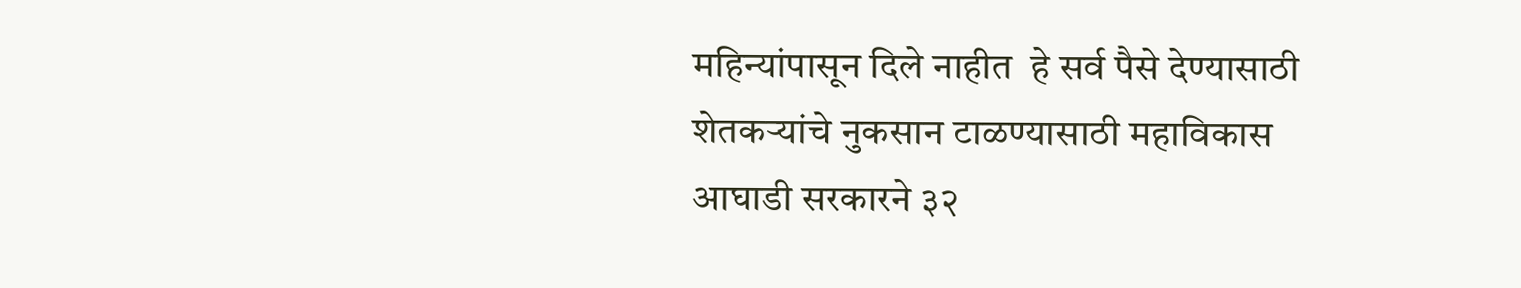महिन्यांपासून दिले नाहीत  हे सर्व पैसे देण्यासाठी शेतकऱ्यांचे नुकसान टाळण्यासाठी महाविकास आघाडी सरकारने ३२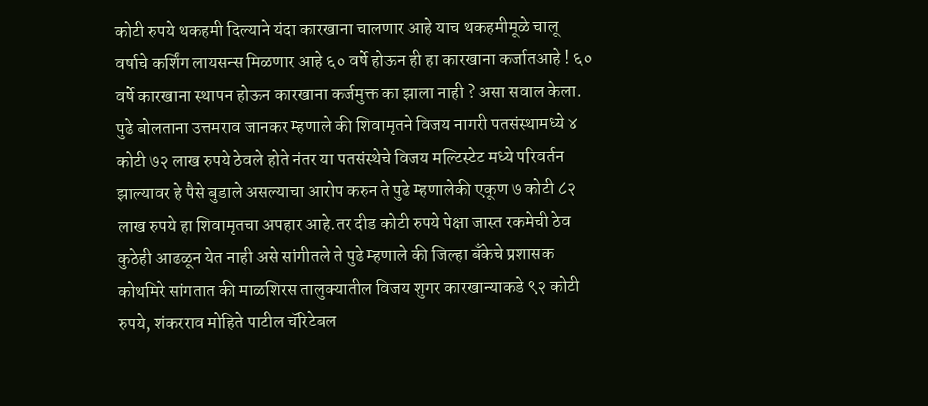कोटी रुपये थकहमी दिल्याने यंदा कारखाना चालणार आहे याच थकहमीमूळे चालू वर्षाचे कर्शिंग लायसन्स मिळणार आहे ६० वर्षे होऊन ही हा कारखाना कर्जातआहे ! ६० वर्षे कारखाना स्थापन होऊन कारखाना कर्जमुक्त का झाला नाही ? असा सवाल केला. पुढे बोलताना उत्तमराव जानकर म्हणाले की शिवामृतने विजय नागरी पतसंस्थामध्ये ४ कोटी ७२ लाख रुपये ठेवले होते नंतर या पतसंस्थेचे विजय मल्टिस्टेट मध्ये परिवर्तन झाल्यावर हे पैसे बुडाले असल्याचा आरोप करुन ते पुढे म्हणालेकी एकूण ७ कोटी ८२ लाख रुपये हा शिवामृतचा अपहार आहे.तर दीड कोटी रुपये पेक्षा जास्त रकमेची ठेव कुठेही आढळून येत नाही असे सांगीतले ते पुढे म्हणाले की जिल्हा बँकेचे प्रशासक कोथमिरे सांगतात की माळशिरस तालुक्यातील विजय शुगर कारखान्याकडे ९२ कोटी रुपये, शंकरराव मोहिते पाटील चॅरिटेबल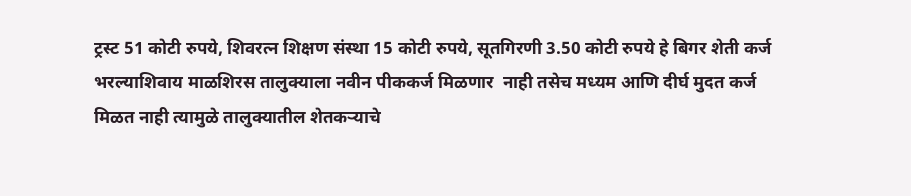ट्रस्ट 51 कोटी रुपये, शिवरत्न शिक्षण संस्था 15 कोटी रुपये, सूतगिरणी 3.50 कोटी रुपये हे बिगर शेती कर्ज भरल्याशिवाय माळशिरस तालुक्याला नवीन पीककर्ज मिळणार  नाही तसेच मध्यम आणि दीर्घ मुदत कर्ज मिळत नाही त्यामुळे तालुक्यातील शेतकर्‍याचे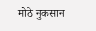मोठे नुकसान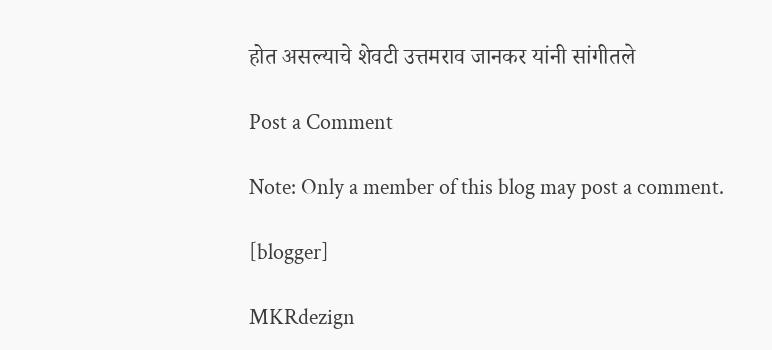होत असल्याचे शेवटी उत्तमराव जानकर यांनी सांगीतले

Post a Comment

Note: Only a member of this blog may post a comment.

[blogger]

MKRdezign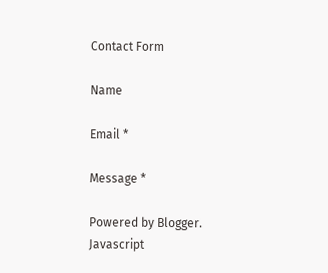Contact Form

Name

Email *

Message *

Powered by Blogger.
Javascript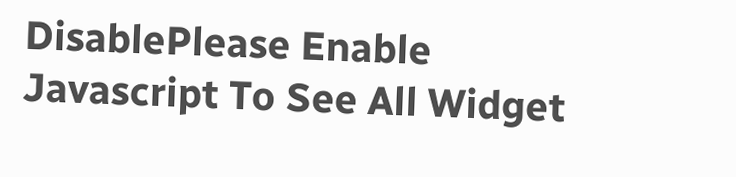DisablePlease Enable Javascript To See All Widget